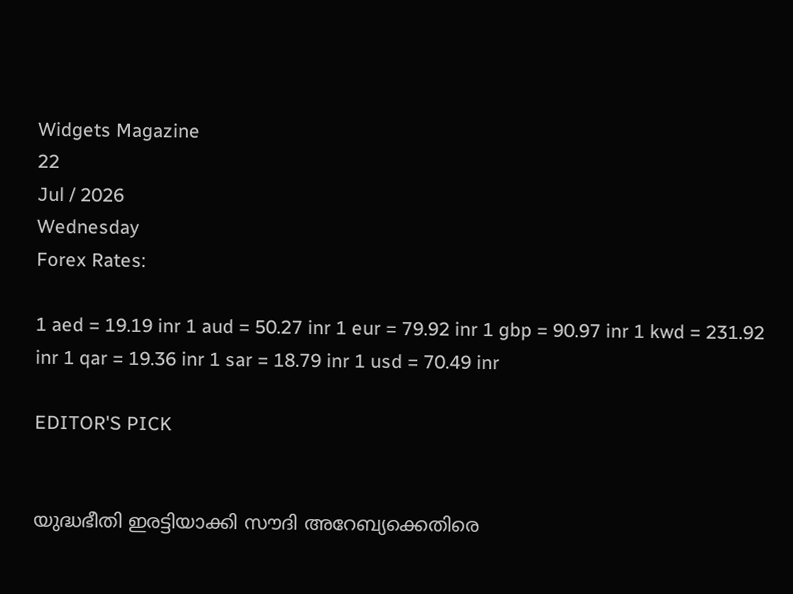Widgets Magazine
22
Jul / 2026
Wednesday
Forex Rates:

1 aed = 19.19 inr 1 aud = 50.27 inr 1 eur = 79.92 inr 1 gbp = 90.97 inr 1 kwd = 231.92 inr 1 qar = 19.36 inr 1 sar = 18.79 inr 1 usd = 70.49 inr

EDITOR'S PICK


യുദ്ധഭീതി ഇരട്ടിയാക്കി സൗദി അറേബ്യക്കെതിരെ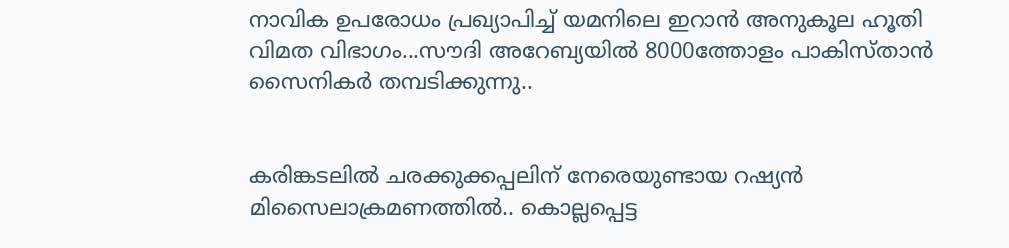നാവിക ഉപരോധം പ്രഖ്യാപിച്ച് യമനിലെ ഇറാൻ അനുകൂല ഹൂതി വിമത വിഭാഗം...സൗദി അറേബ്യയില്‍ 8000ത്തോളം പാകിസ്താന്‍ സൈനികര്‍ തമ്പടിക്കുന്നു..


കരിങ്കടലിൽ ചരക്കുക്കപ്പലിന് നേരെയുണ്ടായ റഷ്യൻ മിസൈലാക്രമണത്തിൽ.. കൊല്ലപ്പെട്ട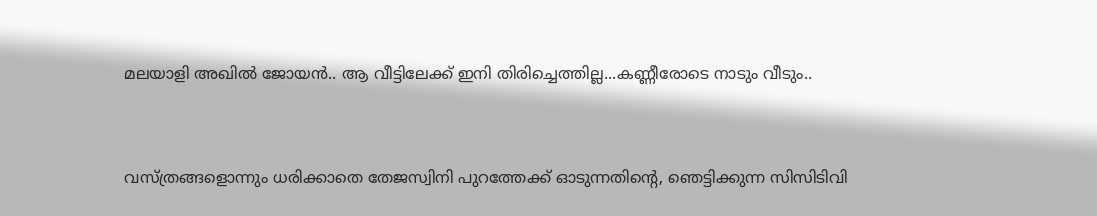മലയാളി അഖില്‍ ജോയന്‍.. ആ വീട്ടിലേക്ക് ഇനി തിരിച്ചെത്തില്ല...കണ്ണീരോടെ നാടും വീടും..


വസ്ത്രങ്ങളൊന്നും ധരിക്കാതെ തേജസ്വിനി പുറത്തേക്ക് ഓടുന്നതിന്റെ, ഞെട്ടിക്കുന്ന സിസിടിവി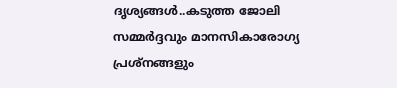ദൃശ്യങ്ങൾ..കടുത്ത ജോലി സമ്മർദ്ദവും മാനസികാരോഗ്യ പ്രശ്നങ്ങളും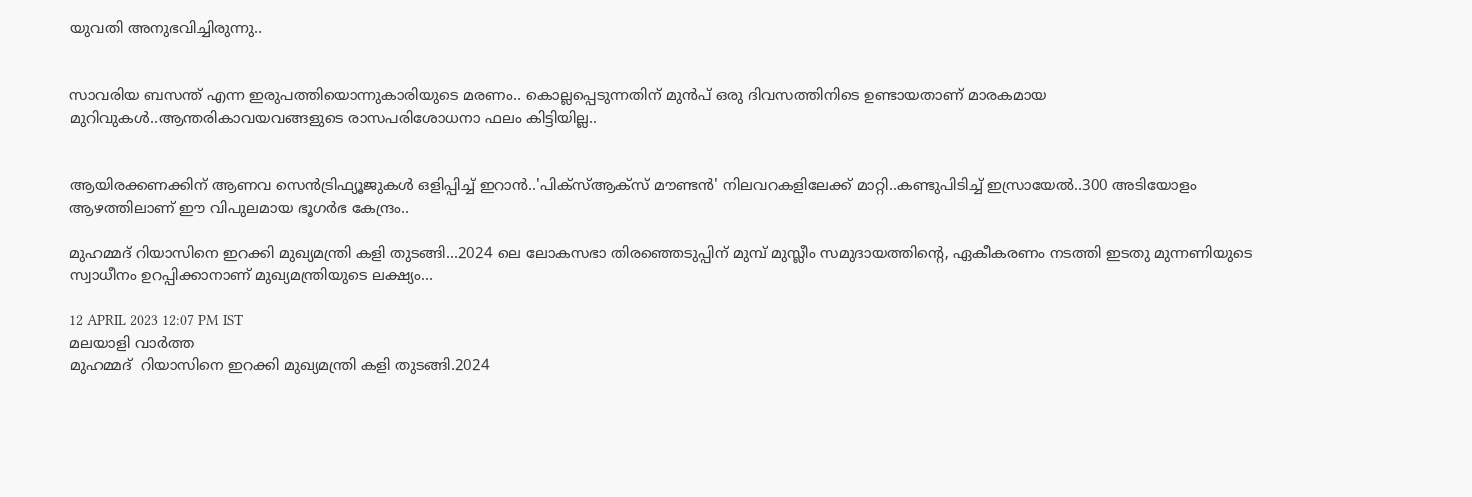യുവതി അനുഭവിച്ചിരുന്നു..


സാവരിയ ബസന്ത് എന്ന ഇരുപത്തിയൊന്നുകാരിയുടെ മരണം.. കൊല്ലപ്പെടുന്നതിന് മുൻപ് ഒരു ദിവസത്തിനിടെ ഉണ്ടായതാണ് മാരകമായ മുറിവുകൾ..ആന്തരികാവയവങ്ങളുടെ രാസപരിശോധനാ ഫലം കിട്ടിയില്ല..


ആയിരക്കണക്കിന് ആണവ സെന്‍ട്രിഫ്യൂജുകള്‍ ഒളിപ്പിച്ച് ഇറാൻ..'പിക്സ്ആക്സ് മൗണ്ടന്‍' നിലവറകളിലേക്ക് മാറ്റി..കണ്ടുപിടിച്ച് ഇസ്രായേൽ..300 അടിയോളം ആഴത്തിലാണ് ഈ വിപുലമായ ഭൂഗര്‍ഭ കേന്ദ്രം..

മുഹമ്മദ് റിയാസിനെ ഇറക്കി മുഖ്യമന്ത്രി കളി തുടങ്ങി...2024 ലെ ലോകസഭാ തിരഞ്ഞെടുപ്പിന് മുമ്പ് മുസ്ലീം സമുദായത്തിൻ്റെ, ഏകീകരണം നടത്തി ഇടതു മുന്നണിയുടെ സ്വാധീനം ഉറപ്പിക്കാനാണ് മുഖ്യമന്ത്രിയുടെ ലക്ഷ്യം...

12 APRIL 2023 12:07 PM IST
മലയാളി വാര്‍ത്ത
മുഹമ്മദ്  റിയാസിനെ ഇറക്കി മുഖ്യമന്ത്രി കളി തുടങ്ങി.2024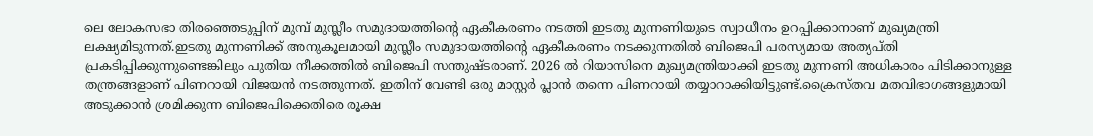ലെ ലോകസഭാ തിരഞ്ഞെടുപ്പിന് മുമ്പ് മുസ്ലീം സമുദായത്തിൻ്റെ ഏകീകരണം നടത്തി ഇടതു മുന്നണിയുടെ സ്വാധീനം ഉറപ്പിക്കാനാണ് മുഖ്യമന്ത്രി ലക്ഷ്യമിടുന്നത്.ഇടതു മുന്നണിക്ക് അനുകൂലമായി മുസ്ലീം സമുദായത്തിൻ്റെ ഏകീകരണം നടക്കുന്നതിൽ ബിജെപി പരസ്യമായ അത്യപ്തി പ്രകടിപ്പിക്കുന്നുണ്ടെങ്കിലും പുതിയ നീക്കത്തിൽ ബിജെപി സന്തുഷ്ടരാണ്. 2026 ൽ റിയാസിനെ മുഖ്യമന്ത്രിയാക്കി ഇടതു മുന്നണി അധികാരം പിടിക്കാനുള്ള തന്ത്രങ്ങളാണ് പിണറായി വിജയൻ നടത്തുന്നത്. ഇതിന് വേണ്ടി ഒരു മാസ്റ്റർ പ്ലാൻ തന്നെ പിണറായി തയ്യാറാക്കിയിട്ടുണ്ട്.ക്രൈസ്തവ മതവിഭാഗങ്ങളുമായി അടുക്കാൻ ശ്രമിക്കുന്ന ബിജെപിക്കെതിരെ രൂക്ഷ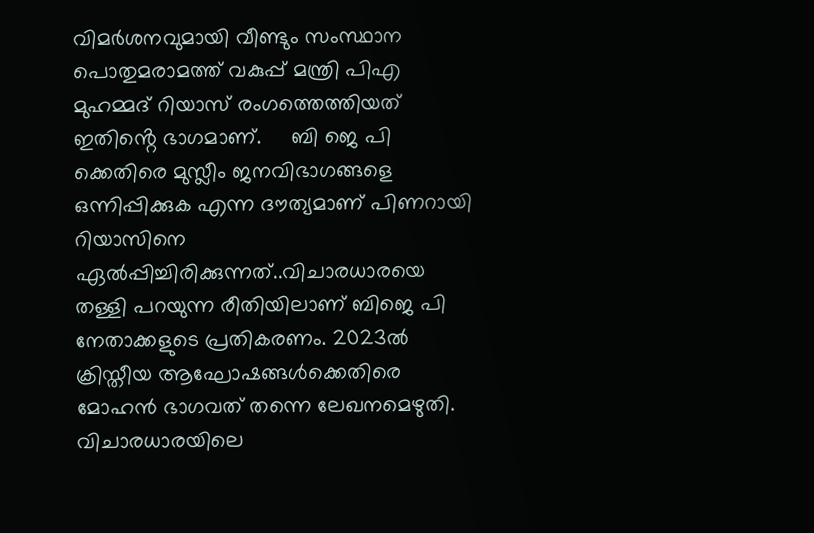വിമർശനവുമായി വീണ്ടും സംസ്ഥാന പൊതുമരാമത്ത് വകുപ്പ് മന്ത്രി പിഎ മുഹമ്മദ് റിയാസ് രംഗത്തെത്തിയത് ഇതിൻ്റെ ഭാഗമാണ്.     ബി ജെ പി ക്കെതിരെ മുസ്ലീം ജനവിഭാഗങ്ങളെ ഒന്നിപ്പിക്കുക എന്ന ദൗത്യമാണ് പിണറായി  റിയാസിനെ ഏൽപ്പിച്ചിരിക്കുന്നത്..വിചാരധാരയെ തള്ളി പറയുന്ന രീതിയിലാണ് ബിജെ പി നേതാക്കളുടെ പ്രതികരണം. 2023ൽ ക്രിസ്തീയ ആഘോഷങ്ങൾക്കെതിരെ മോഹൻ ഭാഗവത് തന്നെ ലേഖനമെഴുതി. വിചാരധാരയിലെ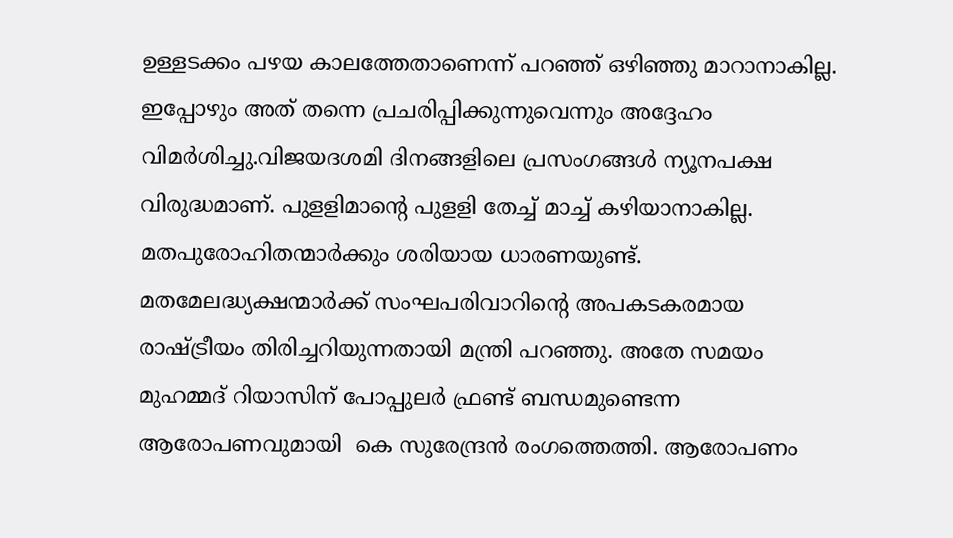ഉള്ളടക്കം പഴയ കാലത്തേതാണെന്ന് പറഞ്ഞ് ഒഴിഞ്ഞു മാറാനാകില്ല. ഇപ്പോഴും അത് തന്നെ പ്രചരിപ്പിക്കുന്നുവെന്നും അദ്ദേഹം വിമർശിച്ചു.വിജയദശമി ദിനങ്ങളിലെ പ്രസംഗങ്ങൾ ന്യൂനപക്ഷ വിരുദ്ധമാണ്. പുളളിമാന്റെ പുളളി തേച്ച് മാച്ച് കഴിയാനാകില്ല. മതപുരോഹിതന്മാർക്കും ശരിയായ ധാരണയുണ്ട്. മതമേലദ്ധ്യക്ഷന്മാർക്ക്‌ സംഘപരിവാറിന്റെ അപകടകരമായ രാഷ്ട്രീയം തിരിച്ചറിയുന്നതായി മന്ത്രി പറഞ്ഞു. അതേ സമയം  മുഹമ്മദ് റിയാസിന് പോപ്പുലര്‍ ഫ്രണ്ട് ബന്ധമുണ്ടെന്ന ആരോപണവുമായി  കെ സുരേന്ദ്രൻ രംഗത്തെത്തി. ആരോപണം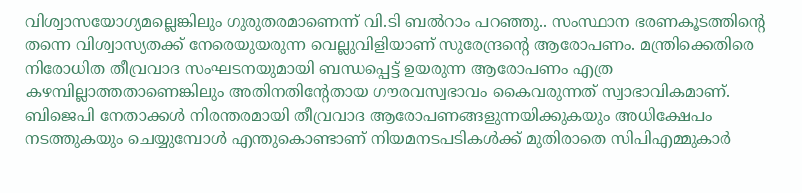വിശ്വാസയോഗ്യമല്ലെങ്കിലും ഗുരുതരമാണെന്ന് വി.ടി ബല്‍റാം പറഞ്ഞു.. സംസ്ഥാന ഭരണകൂടത്തിന്റെ തന്നെ വിശ്വാസ്യതക്ക് നേരെയുയരുന്ന വെല്ലുവിളിയാണ് സുരേന്ദ്രന്റെ ആരോപണം. മന്ത്രിക്കെതിരെ നിരോധിത തീവ്രവാദ സംഘടനയുമായി ബന്ധപ്പെട്ട് ഉയരുന്ന ആരോപണം എത്ര കഴമ്പില്ലാത്തതാണെങ്കിലും അതിനതിന്റേതായ ഗൗരവസ്വഭാവം കൈവരുന്നത് സ്വാഭാവികമാണ്.   ബിജെപി നേതാക്കള്‍ നിരന്തരമായി തീവ്രവാദ ആരോപണങ്ങളുന്നയിക്കുകയും അധിക്ഷേപം നടത്തുകയും ചെയ്യുമ്പോള്‍ എന്തുകൊണ്ടാണ് നിയമനടപടികള്‍ക്ക് മുതിരാതെ സിപിഎമ്മുകാര്‍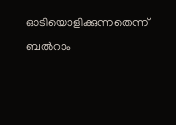ഓടിയൊളിക്കുന്നതെന്ന് ബല്‍റാം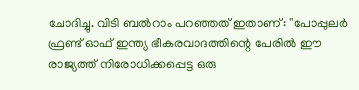ചോദിച്ചു. വിടി ബല്‍റാം പറഞ്ഞത് ഇതാണ്: ''പോപ്പുലര്‍ ഫ്രണ്ട് ഓഫ് ഇന്ത്യ ഭീകരവാദത്തിന്റെ പേരില്‍ ഈ രാജ്യത്ത് നിരോധിക്കപ്പെട്ട ഒരു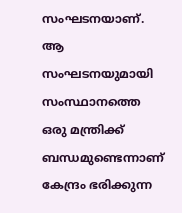സംഘടനയാണ്. ആ സംഘടനയുമായി സംസ്ഥാനത്തെ ഒരു മന്ത്രിക്ക് ബന്ധമുണ്ടെന്നാണ് കേന്ദ്രം ഭരിക്കുന്ന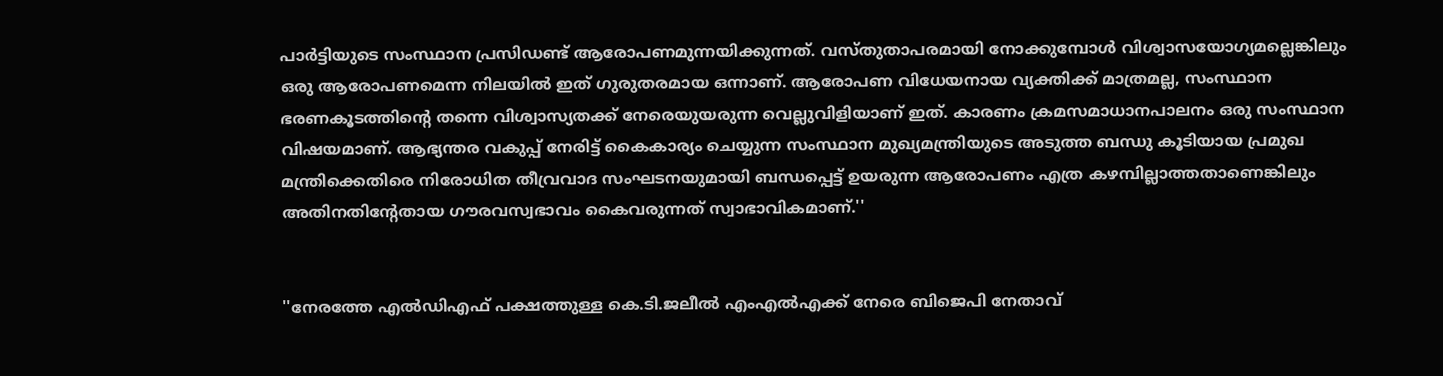പാര്‍ട്ടിയുടെ സംസ്ഥാന പ്രസിഡണ്ട് ആരോപണമുന്നയിക്കുന്നത്. വസ്തുതാപരമായി നോക്കുമ്പോള്‍ വിശ്വാസയോഗ്യമല്ലെങ്കിലും ഒരു ആരോപണമെന്ന നിലയില്‍ ഇത് ഗുരുതരമായ ഒന്നാണ്. ആരോപണ വിധേയനായ വ്യക്തിക്ക് മാത്രമല്ല, സംസ്ഥാന ഭരണകൂടത്തിന്റെ തന്നെ വിശ്വാസ്യതക്ക് നേരെയുയരുന്ന വെല്ലുവിളിയാണ് ഇത്. കാരണം ക്രമസമാധാനപാലനം ഒരു സംസ്ഥാന വിഷയമാണ്. ആഭ്യന്തര വകുപ്പ് നേരിട്ട് കൈകാര്യം ചെയ്യുന്ന സംസ്ഥാന മുഖ്യമന്ത്രിയുടെ അടുത്ത ബന്ധു കൂടിയായ പ്രമുഖ മന്ത്രിക്കെതിരെ നിരോധിത തീവ്രവാദ സംഘടനയുമായി ബന്ധപ്പെട്ട് ഉയരുന്ന ആരോപണം എത്ര കഴമ്പില്ലാത്തതാണെങ്കിലും അതിനതിന്റേതായ ഗൗരവസ്വഭാവം കൈവരുന്നത് സ്വാഭാവികമാണ്.''


''നേരത്തേ എല്‍ഡിഎഫ് പക്ഷത്തുള്ള കെ.ടി.ജലീല്‍ എംഎല്‍എക്ക് നേരെ ബിജെപി നേതാവ്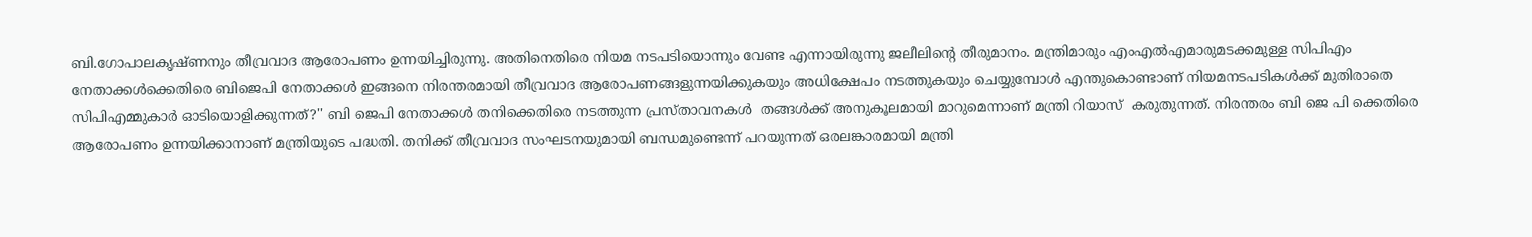ബി.ഗോപാലകൃഷ്ണനും തീവ്രവാദ ആരോപണം ഉന്നയിച്ചിരുന്നു. അതിനെതിരെ നിയമ നടപടിയൊന്നും വേണ്ട എന്നായിരുന്നു ജലീലിന്റെ തീരുമാനം. മന്ത്രിമാരും എംഎല്‍എമാരുമടക്കമുള്ള സിപിഎം നേതാക്കള്‍ക്കെതിരെ ബിജെപി നേതാക്കള്‍ ഇങ്ങനെ നിരന്തരമായി തീവ്രവാദ ആരോപണങ്ങളുന്നയിക്കുകയും അധിക്ഷേപം നടത്തുകയും ചെയ്യുമ്പോള്‍ എന്തുകൊണ്ടാണ് നിയമനടപടികള്‍ക്ക് മുതിരാതെ സിപിഎമ്മുകാര്‍ ഓടിയൊളിക്കുന്നത്?'' ബി ജെപി നേതാക്കൾ തനിക്കെതിരെ നടത്തുന്ന പ്രസ്താവനകൾ  തങ്ങൾക്ക് അനുകൂലമായി മാറുമെന്നാണ് മന്ത്രി റിയാസ്  കരുതുന്നത്. നിരന്തരം ബി ജെ പി ക്കെതിരെ ആരോപണം ഉന്നയിക്കാനാണ് മന്ത്രിയുടെ പദ്ധതി. തനിക്ക് തീവ്രവാദ സംഘടനയുമായി ബന്ധമുണ്ടെന്ന് പറയുന്നത് ഒരലങ്കാരമായി മന്ത്രി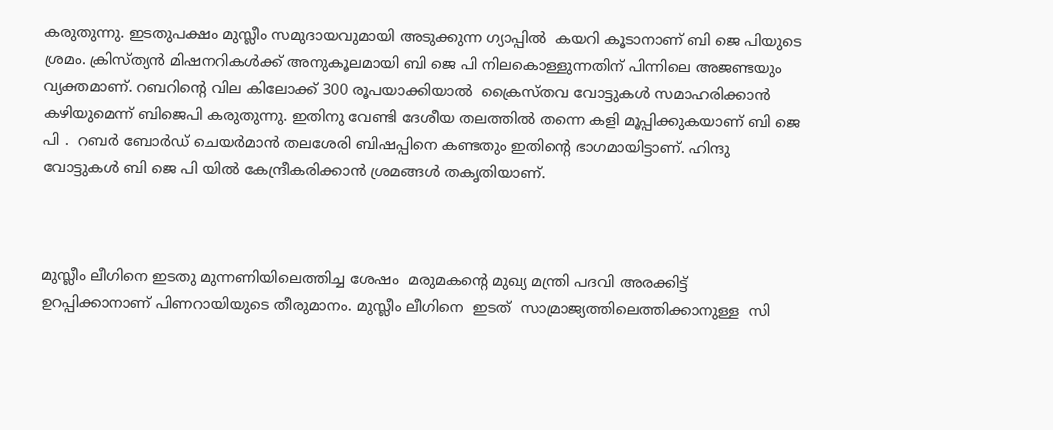കരുതുന്നു. ഇടതുപക്ഷം മുസ്ലീം സമുദായവുമായി അടുക്കുന്ന ഗ്യാപ്പിൽ  കയറി കൂടാനാണ് ബി ജെ പിയുടെ ശ്രമം. ക്രിസ്ത്യൻ മിഷനറികൾക്ക് അനുകൂലമായി ബി ജെ പി നിലകൊള്ളുന്നതിന് പിന്നിലെ അജണ്ടയും വ്യക്തമാണ്. റബറിൻ്റെ വില കിലോക്ക് 300 രൂപയാക്കിയാൽ  ക്രൈസ്തവ വോട്ടുകൾ സമാഹരിക്കാൻ കഴിയുമെന്ന് ബിജെപി കരുതുന്നു. ഇതിനു വേണ്ടി ദേശീയ തലത്തിൽ തന്നെ കളി മൂപ്പിക്കുകയാണ് ബി ജെ പി .  റബർ ബോർഡ് ചെയർമാൻ തലശേരി ബിഷപ്പിനെ കണ്ടതും ഇതിൻ്റെ ഭാഗമായിട്ടാണ്. ഹിന്ദു വോട്ടുകൾ ബി ജെ പി യിൽ കേന്ദ്രീകരിക്കാൻ ശ്രമങ്ങൾ തകൃതിയാണ്.



മുസ്ലീം ലീഗിനെ ഇടതു മുന്നണിയിലെത്തിച്ച ശേഷം  മരുമകൻ്റെ മുഖ്യ മന്ത്രി പദവി അരക്കിട്ട് ഉറപ്പിക്കാനാണ് പിണറായിയുടെ തീരുമാനം. മുസ്ലീം ലീഗിനെ  ഇടത്  സാമ്രാജ്യത്തിലെത്തിക്കാനുള്ള  സി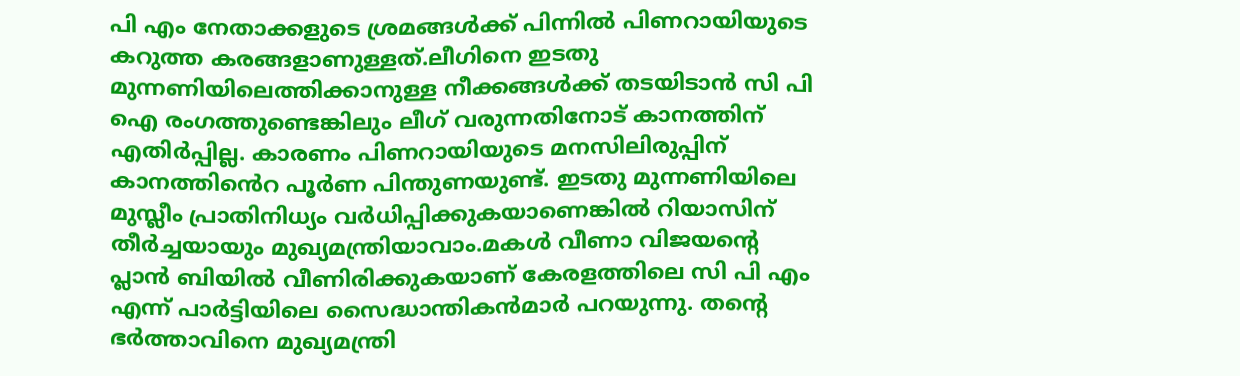പി എം നേതാക്കളുടെ ശ്രമങ്ങൾക്ക് പിന്നിൽ പിണറായിയുടെ കറുത്ത കരങ്ങളാണുള്ളത്.ലീഗിനെ ഇടതു മുന്നണിയിലെത്തിക്കാനുള്ള നീക്കങ്ങൾക്ക് തടയിടാൻ സി പി ഐ രംഗത്തുണ്ടെങ്കിലും ലീഗ് വരുന്നതിനോട് കാനത്തിന് എതിർപ്പില്ല. കാരണം പിണറായിയുടെ മനസിലിരുപ്പിന് കാനത്തിൻെറ പൂർണ പിന്തുണയുണ്ട്. ഇടതു മുന്നണിയിലെ മുസ്ലീം പ്രാതിനിധ്യം വർധിപ്പിക്കുകയാണെങ്കിൽ റിയാസിന് തീർച്ചയായും മുഖ്യമന്ത്രിയാവാം.മകൾ വീണാ വിജയൻ്റെ പ്ലാൻ ബിയിൽ വീണിരിക്കുകയാണ് കേരളത്തിലെ സി പി എം എന്ന് പാർട്ടിയിലെ സൈദ്ധാന്തികൻമാർ പറയുന്നു. തൻ്റെ ഭർത്താവിനെ മുഖ്യമന്ത്രി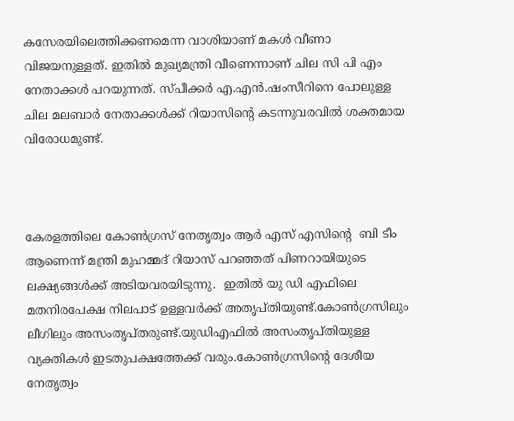കസേരയിലെത്തിക്കണമെന്ന വാശിയാണ് മകൾ വീണാ വിജയനുള്ളത്. ഇതിൽ മുഖ്യമന്ത്രി വീണെന്നാണ് ചില സി പി എം നേതാക്കൾ പറയുന്നത്. സ്പീക്കർ എ.എൻ.ഷംസീറിനെ പോലുള്ള ചില മലബാർ നേതാക്കൾക്ക് റിയാസിൻ്റെ കടന്നുവരവിൽ ശക്തമായ വിരോധമുണ്ട്.



കേരളത്തിലെ കോൺഗ്രസ് നേതൃത്വം ആർ എസ് എസിന്‍റെ  ബി ടീം  ആണെന്ന് മന്ത്രി മുഹമ്മദ് റിയാസ് പറഞ്ഞത് പിണറായിയുടെ ലക്ഷ്യങ്ങൾക്ക് അടിയവരയിടുന്നു.  ഇതിൽ യു ഡി എഫിലെ മതനിരപേക്ഷ നിലപാട് ഉള്ളവർക്ക് അതൃപ്തിയുണ്ട്.കോൺഗ്രസിലും ലീഗിലും അസംതൃപ്തരുണ്ട്.യുഡിഎഫിൽ അസംതൃപ്തിയുള്ള വ്യക്തികൾ ഇടതുപക്ഷത്തേക്ക് വരും.കോൺഗ്രസിന്‍റെ ദേശീയ നേതൃത്വം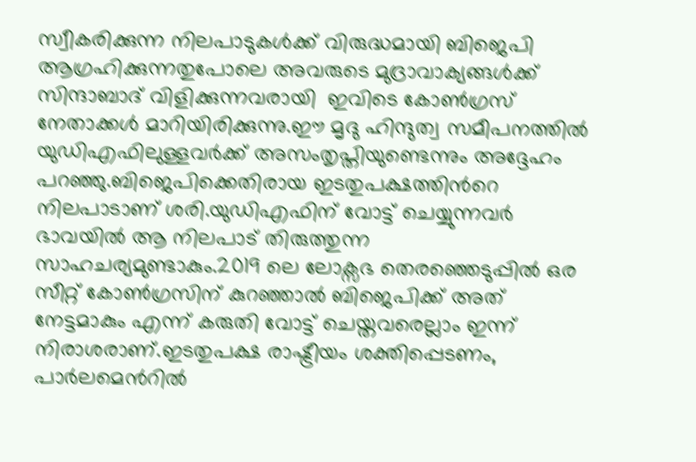സ്വീകരിക്കുന്ന നിലപാടുകള്‍ക്ക് വിരുദ്ധമായി ബിജെപി ആഗ്രഹിക്കുന്നതുപോലെ അവരുടെ മുദ്രാവാക്യങ്ങള്‍ക്ക് സിന്ദാബാദ് വിളിക്കുന്നവരായി  ഇവിടെ കോണ്‍ഗ്രസ് നേതാക്കള്‍ മാറിയിരിക്കുന്നു.ഈ മൃദു ഹിന്ദുത്വ സമീപനത്തിൽ യുഡിഎഫിലുള്ളവർക്ക് അസംതൃപ്തിയുണ്ടെന്നും അദ്ദേഹം പറഞ്ഞു.ബിജെപിക്കെതിരായ ഇടതുപക്ഷത്തിന്‍റെ നിലപാടാണ് ശരി.യുഡിഎഫിന് വോട്ട് ചെയ്യുന്നവര്‍ ഭാവയില്‍ ആ നിലപാട് തിരുത്തുന്ന സാഹചര്യമുണ്ടാകും.2019 ലെ ലോക്സഭ തെരഞ്ഞെടുപ്പില്‍ ഒര സീറ്റ് കോണ്‍ഗ്രസിന് കുറഞ്ഞാല്‍ ബിജെപിക്ക് അത് നേട്ടമാകും എന്ന് കരുതി വോട്ട് ചെയ്തവരെല്ലാം ഇന്ന് നിരാശരാണ്.ഇടതുപക്ഷ രാഷ്ട്രീയം ശക്തിപ്പെടണം, പാര്‍ലമെന്‍റില്‍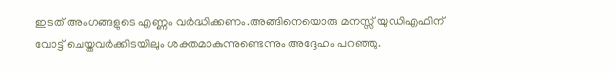ഇടത് അംഗങ്ങളുടെ എണ്ണം വര്‍ദ്ധിക്കണം.അങ്ങിനെയൊരു മനസ്സ് യുഡിഎഫിന് വോട്ട് ചെയ്തവര്‍ക്കിടയിലും ശക്തമാകുന്നുണ്ടെന്നും അദ്ദേഹം പറഞ്ഞു.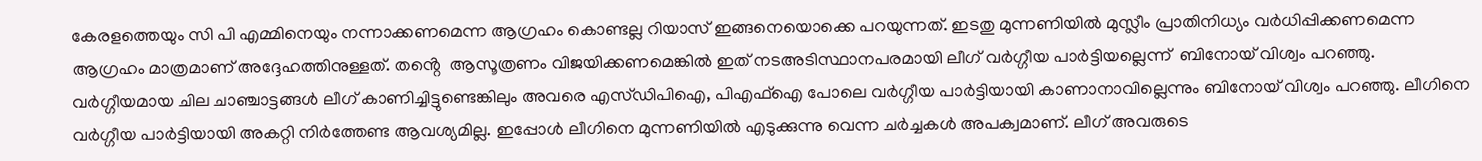കേരളത്തെയും സി പി എമ്മിനെയും നന്നാക്കണമെന്ന ആഗ്രഹം കൊണ്ടല്ല റിയാസ് ഇങ്ങനെയൊക്കെ പറയുന്നത്. ഇടതു മുന്നണിയിൽ മുസ്ലീം പ്രാതിനിധ്യം വർധിപ്പിക്കണമെന്ന  ആഗ്രഹം മാത്രമാണ് അദ്ദേഹത്തിനുള്ളത്. തൻ്റെ  ആസൂത്രണം വിജയിക്കണമെങ്കിൽ ഇത് നടഅടിസ്ഥാനപരമായി ലീഗ് വർഗ്ഗീയ പാർട്ടിയല്ലെന്ന്  ബിനോയ് വിശ്വം പറഞ്ഞു. വർഗ്ഗീയമായ ചില ചാഞ്ചാട്ടങ്ങൾ ലീഗ് കാണിച്ചിട്ടുണ്ടെങ്കിലും അവരെ എസ്ഡിപിഐ, പിഎഫ്ഐ പോലെ വർഗ്ഗീയ പാർട്ടിയായി കാണാനാവില്ലെന്നും ബിനോയ് വിശ്വം പറഞ്ഞു. ലീഗിനെ വർഗ്ഗീയ പാർട്ടിയായി അകറ്റി നിർത്തേണ്ട ആവശ്യമില്ല. ഇപ്പോൾ ലീഗിനെ മുന്നണിയിൽ എടുക്കുന്നു വെന്ന ചർച്ചകൾ അപക്വമാണ്. ലീഗ് അവരുടെ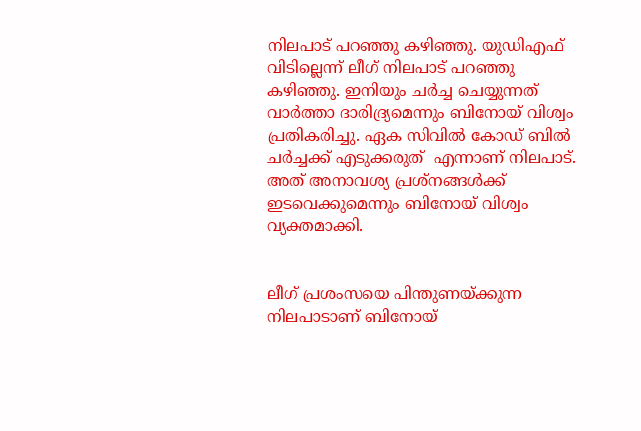നിലപാട് പറഞ്ഞു കഴിഞ്ഞു. യുഡിഎഫ് വിടില്ലെന്ന് ലീഗ് നിലപാട് പറഞ്ഞു കഴിഞ്ഞു. ഇനിയും ചർച്ച ചെയ്യുന്നത് വാർത്താ ദാരിദ്ര്യമെന്നും ബിനോയ് വിശ്വം പ്രതികരിച്ചു. ഏക സിവിൽ കോഡ് ബിൽ ചർച്ചക്ക് എടുക്കരുത്  എന്നാണ് നിലപാട്. അത് അനാവശ്യ പ്രശ്നങ്ങൾക്ക് ഇടവെക്കുമെന്നും ബിനോയ് വിശ്വം വ്യക്തമാക്കി.


ലീഗ് പ്രശംസയെ പിന്തുണയ്ക്കുന്ന നിലപാടാണ് ബിനോയ്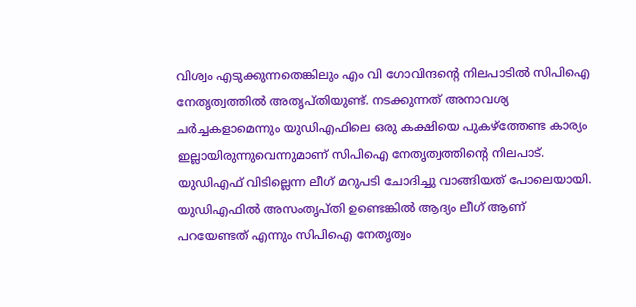വിശ്വം എടുക്കുന്നതെങ്കിലും എം വി ഗോവിന്ദന്റെ നിലപാടിൽ സിപിഐ നേതൃത്വത്തിൽ അതൃപ്തിയുണ്ട്. നടക്കുന്നത് അനാവശ്യ ചർച്ചകളാമെന്നും യുഡിഎഫിലെ ഒരു കക്ഷിയെ പുകഴ്ത്തേണ്ട കാര്യം ഇല്ലായിരുന്നുവെന്നുമാണ് സിപിഐ നേതൃത്വത്തിന്റെ നിലപാട്. യുഡിഎഫ് വിടില്ലെന്ന ലീഗ് മറുപടി ചോദിച്ചു വാങ്ങിയത് പോലെയായി. യുഡിഎഫിൽ അസംതൃപ്‌തി ഉണ്ടെങ്കിൽ ആദ്യം ലീഗ് ആണ് പറയേണ്ടത് എന്നും സിപിഐ നേതൃത്വം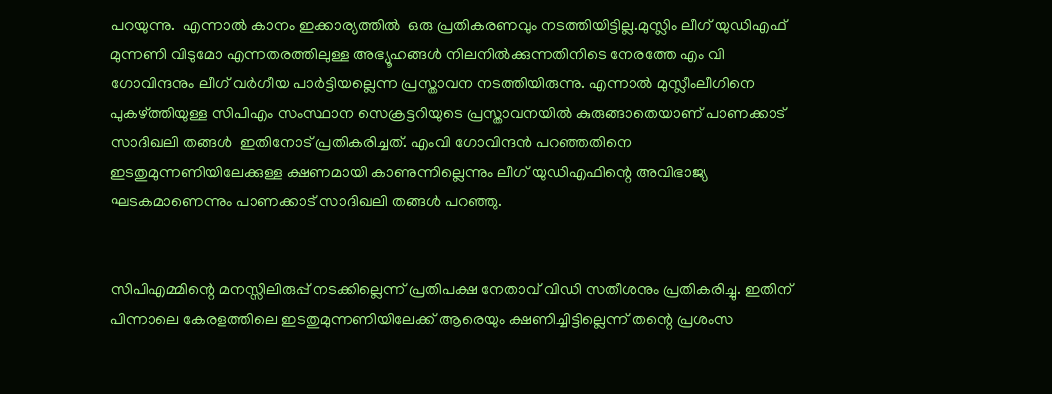പറയുന്നു.  എന്നാൽ കാനം ഇക്കാര്യത്തിൽ  ഒരു പ്രതികരണവും നടത്തിയിട്ടില്ല.മുസ്ലിം ലീഗ് യുഡിഎഫ് മുന്നണി വിടുമോ എന്നതരത്തിലുള്ള അഭ്യൂഹങ്ങൾ നിലനിൽക്കുന്നതിനിടെ നേരത്തേ എം വി ഗോവിന്ദനും ലീഗ് വ‍ർഗീയ പാർട്ടിയല്ലെന്ന പ്രസ്താവന നടത്തിയിരുന്നു. എന്നാൽ മുസ്ലീംലീഗിനെ പുകഴ്ത്തിയുള്ള സിപിഎം സംസ്ഥാന സെക്രട്ടറിയുടെ പ്രസ്താവനയിൽ കുരുങ്ങാതെയാണ് പാണക്കാട് സാദിഖലി തങ്ങൾ  ഇതിനോട് പ്രതികരിച്ചത്. എംവി ഗോവിന്ദൻ പറഞ്ഞതിനെ ഇടതുമുന്നണിയിലേക്കുള്ള ക്ഷണമായി കാണുന്നില്ലെന്നും ലീഗ് യുഡിഎഫിന്റെ അവിഭാജ്യ ഘടകമാണെന്നും പാണക്കാട് സാദിഖലി തങ്ങൾ പറഞ്ഞു.


സിപിഎമ്മിന്റെ മനസ്സിലിരുപ്പ് നടക്കില്ലെന്ന് പ്രതിപക്ഷ നേതാവ് വിഡി സതീശനും പ്രതികരിച്ചു. ഇതിന് പിന്നാലെ കേരളത്തിലെ ഇടതുമുന്നണിയിലേക്ക് ആരെയും ക്ഷണിച്ചിട്ടില്ലെന്ന് തന്റെ പ്രശംസ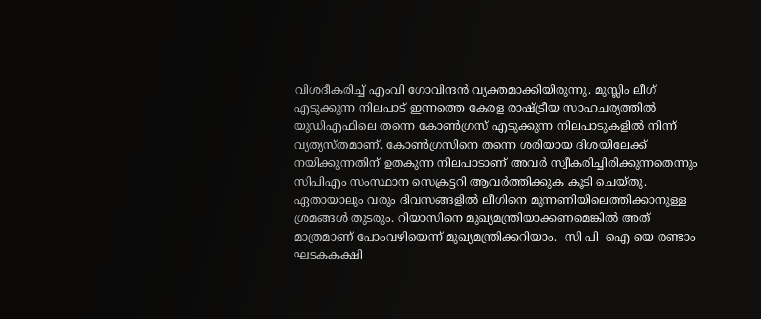വിശദീകരിച്ച് എംവി ഗോവിന്ദൻ വ്യക്തമാക്കിയിരുന്നു. മുസ്ലിം ലീഗ് എടുക്കുന്ന നിലപാട് ഇന്നത്തെ കേരള രാഷ്ട്രീയ സാഹചര്യത്തിൽ യുഡിഎഫിലെ തന്നെ കോൺഗ്രസ് എടുക്കുന്ന നിലപാടുകളിൽ നിന്ന് വ്യത്യസ്തമാണ്. കോൺഗ്രസിനെ തന്നെ ശരിയായ ദിശയിലേക്ക് നയിക്കുന്നതിന് ഉതകുന്ന നിലപാടാണ് അവർ സ്വീകരിച്ചിരിക്കുന്നതെന്നും സിപിഎം സംസ്ഥാന സെക്രട്ടറി ആവർത്തിക്കുക കൂടി ചെയ്തു. ഏതായാലും വരും ദിവസങ്ങളിൽ ലീഗിനെ മുന്നണിയിലെത്തിക്കാനുള്ള ശ്രമങ്ങൾ തുടരും. റിയാസിനെ മുഖ്യമന്ത്രിയാക്കണമെങ്കിൽ അത് മാത്രമാണ് പോംവഴിയെന്ന് മുഖ്യമന്ത്രിക്കറിയാം.  സി പി  ഐ യെ രണ്ടാം  ഘടകകക്ഷി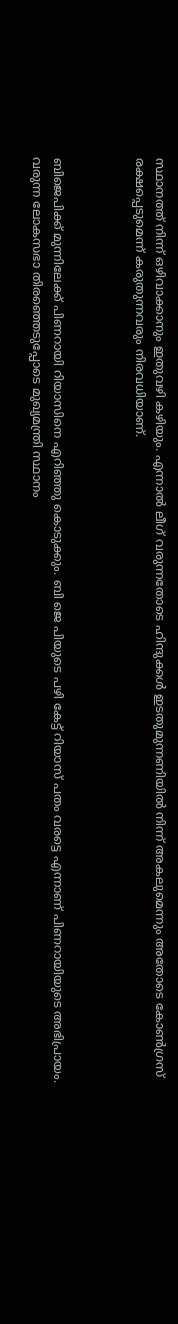സ്ഥാനത്ത് നിന്ന് ഒഴിവാക്കാനും ഇതുവഴി കഴിയും. എന്നാൽ ലീഗ് വരുന്നതോടെ ഹിന്ദുക്കൾ ഇടതുമുന്നണിയിൽ നിന്ന് അകലുമെന്നും അതോടെ കോൺഗ്രസ് രക്ഷപ്പെടുമെന്ന് കരുതുന്നവരും നിരവധിയാണ്.



ബിജെപിക്ക് മുന്നിലേക്ക് പിണറായി റിയാസിനെ എറിഞ്ഞു കൊടുക്കും. ബി ജെ പിയുടെ പഴി കേട്ട് റിയാസ് പതം വരട്ടെ എന്നാണ് പിണറായിയുടെ അഭിപ്രായം.  വരുന്ന ലോകസഭാ തിരഞ്ഞെടുപ്പോടെ മുഖ്യമന്ത്രി സ്ഥാനം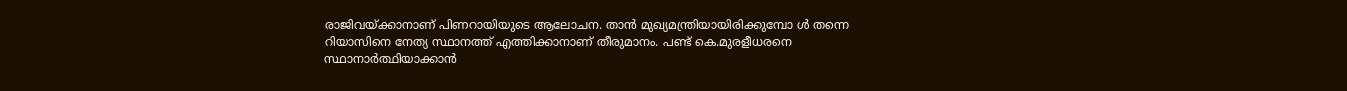രാജിവയ്ക്കാനാണ് പിണറായിയുടെ ആലോചന. താൻ മുഖ്യമന്ത്രിയായിരിക്കുമ്പോ ൾ തന്നെ റിയാസിനെ നേത്യ സ്ഥാനത്ത് എത്തിക്കാനാണ് തീരുമാനം. പണ്ട് കെ.മുരളീധരനെ സ്ഥാനാർത്ഥിയാക്കാൻ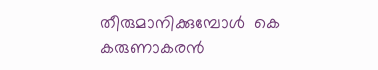തീരുമാനിക്കുമ്പോൾ  കെ കരുണാകരൻ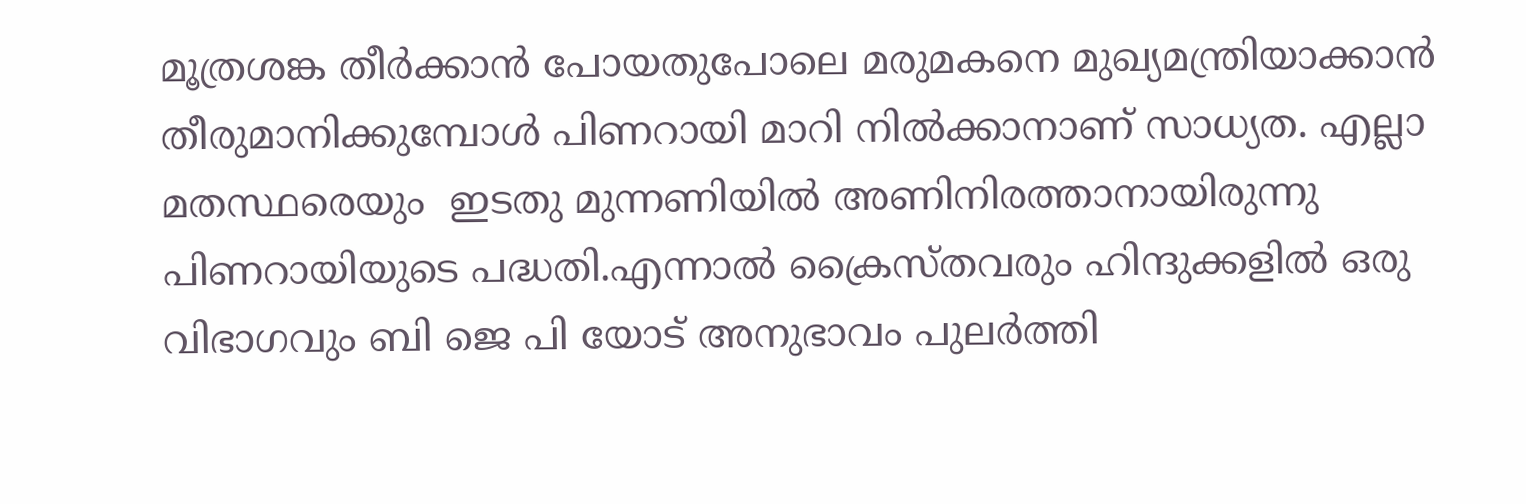മൂത്രശങ്ക തീർക്കാൻ പോയതുപോലെ മരുമകനെ മുഖ്യമന്ത്രിയാക്കാൻ തീരുമാനിക്കുമ്പോൾ പിണറായി മാറി നിൽക്കാനാണ് സാധ്യത. എല്ലാ മതസ്ഥരെയും  ഇടതു മുന്നണിയിൽ അണിനിരത്താനായിരുന്നു പിണറായിയുടെ പദ്ധതി.എന്നാൽ ക്രൈസ്തവരും ഹിന്ദുക്കളിൽ ഒരു വിഭാഗവും ബി ജെ പി യോട് അനുഭാവം പുലർത്തി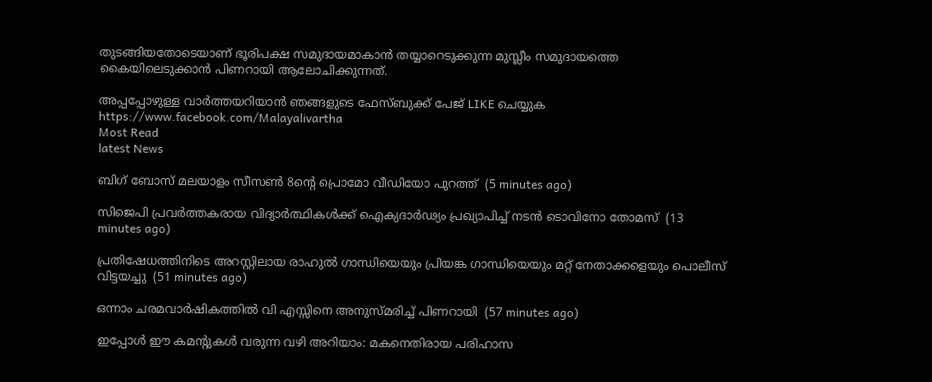തുടങ്ങിയതോടെയാണ് ഭൂരിപക്ഷ സമുദായമാകാൻ തയ്യാറെടുക്കുന്ന മുസ്ലീം സമുദായത്തെ കൈയിലെടുക്കാൻ പിണറായി ആലോചിക്കുന്നത്.

അപ്പപ്പോഴുള്ള വാര്‍ത്തയറിയാന്‍ ഞങ്ങളുടെ ഫേസ്‌ബുക്ക്‌ പേജ് LIKE ചെയ്യുക
https://www.facebook.com/Malayalivartha
Most Read
latest News

ബിഗ് ബോസ് മലയാളം സീസണ്‍ 8ന്റെ പ്രൊമോ വീഡിയോ പുറത്ത്  (5 minutes ago)

സിജെപി പ്രവര്‍ത്തകരായ വിദ്യാര്‍ത്ഥികള്‍ക്ക് ഐക്യദാര്‍ഢ്യം പ്രഖ്യാപിച്ച് നടന്‍ ടൊവിനോ തോമസ്  (13 minutes ago)

പ്രതിഷേധത്തിനിടെ അറസ്റ്റിലായ രാഹുല്‍ ഗാന്ധിയെയും പ്രിയങ്ക ഗാന്ധിയെയും മറ്റ് നേതാക്കളെയും പൊലീസ് വിട്ടയച്ചു  (51 minutes ago)

ഒന്നാം ചരമവാര്‍ഷികത്തില്‍ വി എസ്സിനെ അനുസ്മരിച്ച് പിണറായി  (57 minutes ago)

ഇപ്പോള്‍ ഈ കമന്റുകള്‍ വരുന്ന വഴി അറിയാം: മകനെതിരായ പരിഹാസ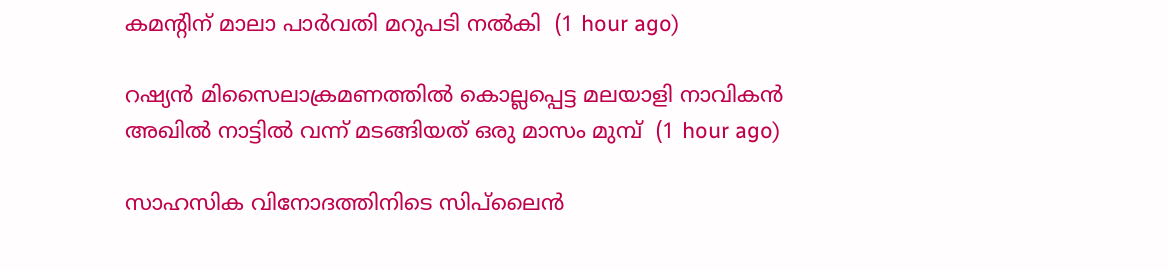കമന്റിന് മാലാ പാര്‍വതി മറുപടി നല്‍കി  (1 hour ago)

റഷ്യന്‍ മിസൈലാക്രമണത്തില്‍ കൊല്ലപ്പെട്ട മലയാളി നാവികന്‍ അഖില്‍ നാട്ടില്‍ വന്ന് മടങ്ങിയത് ഒരു മാസം മുമ്പ്  (1 hour ago)

സാഹസിക വിനോദത്തിനിടെ സിപ്‌ലൈന്‍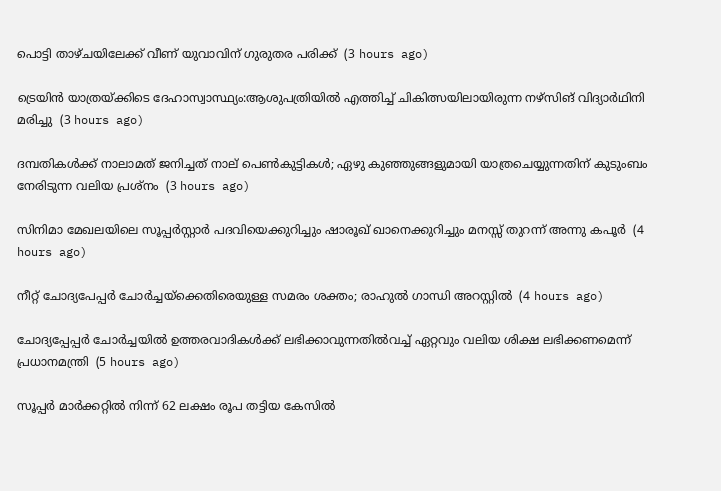പൊട്ടി താഴ്ചയിലേക്ക് വീണ് യുവാവിന് ഗുരുതര പരിക്ക്  (3 hours ago)

ട്രെയിന്‍ യാത്രയ്ക്കിടെ ദേഹാസ്വാസ്ഥ്യം:ആശുപത്രിയില്‍ എത്തിച്ച് ചികിത്സയിലായിരുന്ന നഴ്‌സിങ് വിദ്യാര്‍ഥിനി മരിച്ചു  (3 hours ago)

ദമ്പതികള്‍ക്ക് നാലാമത് ജനിച്ചത് നാല് പെണ്‍കുട്ടികള്‍; ഏഴു കുഞ്ഞുങ്ങളുമായി യാത്രചെയ്യുന്നതിന് കുടുംബം നേരിടുന്ന വലിയ പ്രശ്‌നം  (3 hours ago)

സിനിമാ മേഖലയിലെ സൂപ്പര്‍സ്റ്റാര്‍ പദവിയെക്കുറിച്ചും ഷാരൂഖ് ഖാനെക്കുറിച്ചും മനസ്സ് തുറന്ന് അന്നു കപൂര്‍  (4 hours ago)

നീറ്റ് ചോദ്യപേപ്പര്‍ ചോര്‍ച്ചയ്‌ക്കെതിരെയുള്ള സമരം ശക്തം; രാഹുല്‍ ഗാന്ധി അറസ്റ്റില്‍  (4 hours ago)

ചോദ്യപ്പേപ്പര്‍ ചോര്‍ച്ചയില്‍ ഉത്തരവാദികള്‍ക്ക് ലഭിക്കാവുന്നതില്‍വച്ച് ഏറ്റവും വലിയ ശിക്ഷ ലഭിക്കണമെന്ന് പ്രധാനമന്ത്രി  (5 hours ago)

സൂപ്പര്‍ മാര്‍ക്കറ്റില്‍ നിന്ന് 62 ലക്ഷം രൂപ തട്ടിയ കേസില്‍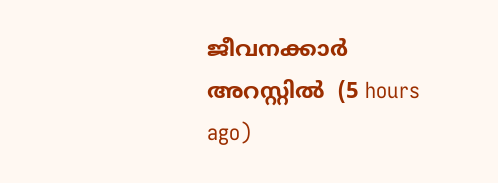ജീവനക്കാര്‍ അറസ്റ്റില്‍  (5 hours ago)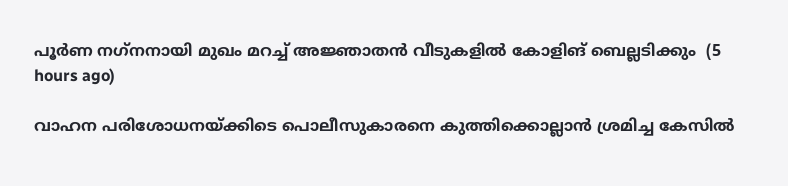പൂര്‍ണ നഗ്‌നനായി മുഖം മറച്ച് അജ്ഞാതന്‍ വീടുകളില്‍ കോളിങ് ബെല്ലടിക്കും  (5 hours ago)

വാഹന പരിശോധനയ്ക്കിടെ പൊലീസുകാരനെ കുത്തിക്കൊല്ലാന്‍ ശ്രമിച്ച കേസില്‍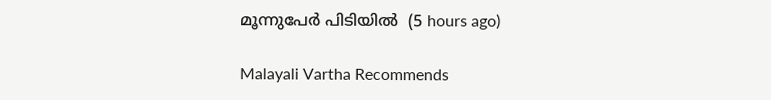മൂന്നുപേര്‍ പിടിയില്‍  (5 hours ago)

Malayali Vartha Recommends